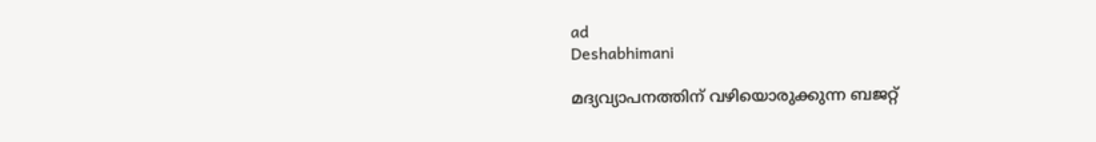ad
Deshabhimani

മദ്യവ്യാപനത്തിന് വഴിയൊരുക്കുന്ന ബജറ്റ്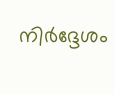നിര്‍ദ്ദേശം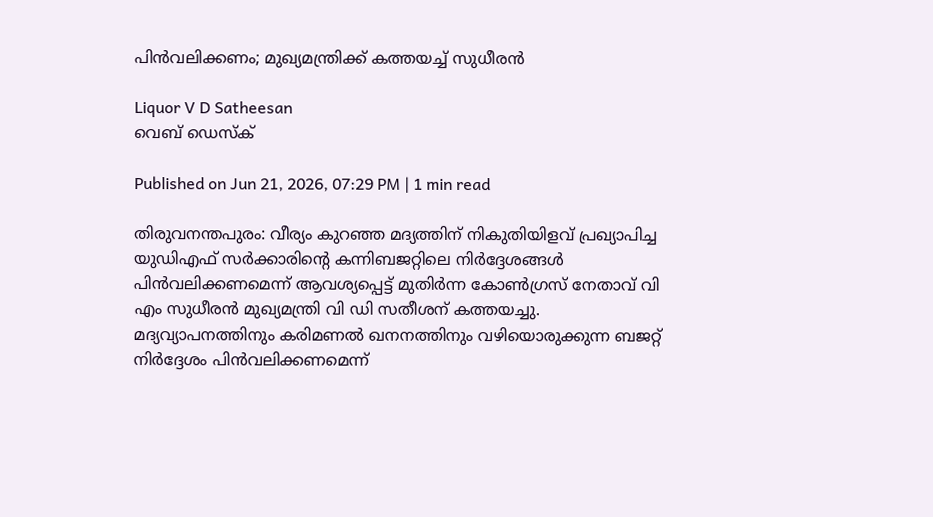പിന്‍വലിക്കണം; മുഖ്യമന്ത്രിക്ക് കത്തയച്ച് സുധീരൻ

Liquor V D Satheesan
വെബ് ഡെസ്ക്

Published on Jun 21, 2026, 07:29 PM | 1 min read

തിരുവനന്തപുരം: വീര്യം കുറഞ്ഞ മദ്യത്തിന്‌ നികുതിയിളവ്‌ പ്രഖ്യാപിച്ച യുഡിഎഫ്‌ സർക്കാരിന്റെ കന്നിബജറ്റിലെ നിർദ്ദേശങ്ങൾ പിന്‍വലിക്കണമെന്ന് ആവശ്യപ്പെട്ട് മുതിർന്ന കോൺഗ്രസ് നേതാവ് വി എം സുധീരൻ മുഖ്യമന്ത്രി വി ഡി സതീശന് കത്തയച്ചു. മദ്യവ്യാപനത്തിനും കരിമണല്‍ ഖനനത്തിനും വഴിയൊരുക്കുന്ന ബജറ്റ് നിര്‍ദ്ദേശം പിന്‍വലിക്കണമെന്ന്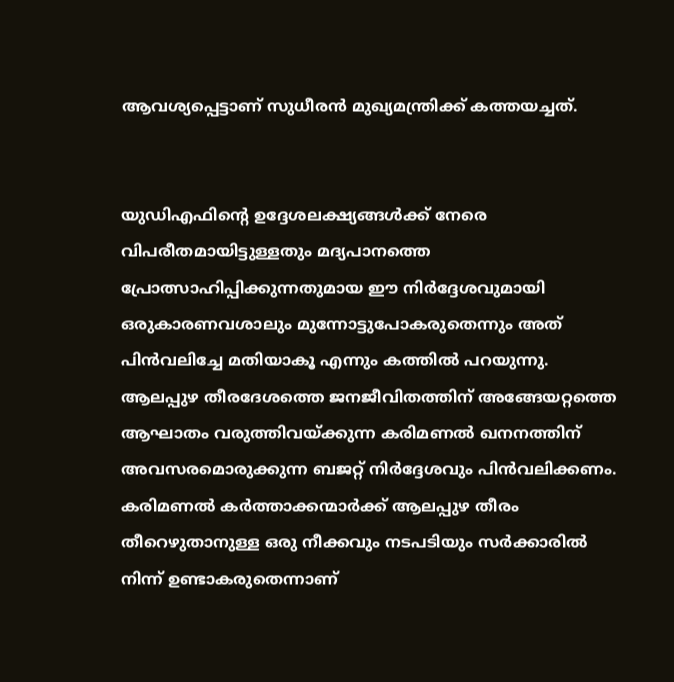ആവശ്യപ്പെട്ടാണ് സുധീരൻ മുഖ്യമന്ത്രിക്ക് കത്തയച്ചത്.


യുഡിഎഫിന്റെ ഉദ്ദേശലക്ഷ്യങ്ങള്‍ക്ക് നേരെ വിപരീതമായിട്ടുള്ളതും മദ്യപാനത്തെ പ്രോത്സാഹിപ്പിക്കുന്നതുമായ ഈ നിര്‍ദ്ദേശവുമായി ഒരുകാരണവശാലും മുന്നോട്ടുപോകരുതെന്നും അത് പിന്‍വലിച്ചേ മതിയാകൂ എന്നും കത്തിൽ പറയുന്നു. ആലപ്പുഴ തീരദേശത്തെ ജനജീവിതത്തിന് അങ്ങേയറ്റത്തെ ആഘാതം വരുത്തിവയ്ക്കുന്ന കരിമണല്‍ ഖനനത്തിന് അവസരമൊരുക്കുന്ന ബജറ്റ് നിര്‍ദ്ദേശവും പിന്‍വലിക്കണം. കരിമണല്‍ കര്‍ത്താക്കന്മാര്‍ക്ക് ആലപ്പുഴ തീരം തീറെഴുതാനുള്ള ഒരു നീക്കവും നടപടിയും സര്‍ക്കാരില്‍ നിന്ന് ഉണ്ടാകരുതെന്നാണ്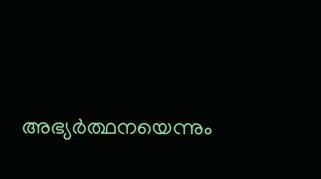അഭ്യര്‍ത്ഥനയെന്നും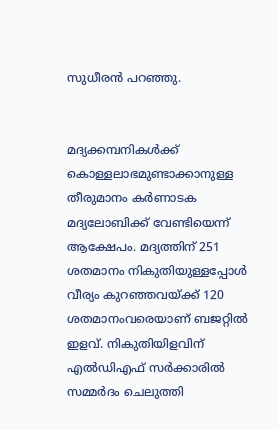സുധീരൻ പറഞ്ഞു.


മദ്യക്കമ്പനികൾക്ക്‌ കൊള്ളലാഭമുണ്ടാക്കാനുള്ള തീരുമാനം കർണാടക മദ്യലോബിക്ക്‌ വേണ്ടിയെന്ന്‌ ആക്ഷേപം. മദ്യത്തിന് 251 ശതമാനം നികുതിയുള്ളപ്പോൾ വീര്യം കുറഞ്ഞവയ്‌ക്ക്‌ 120 ശതമാനംവരെയാണ്‌ ബജറ്റിൽ ഇളവ്‌. നികുതിയിളവിന് എൽഡിഎഫ്‌ സർക്കാരിൽ സമ്മർദം ചെലുത്തി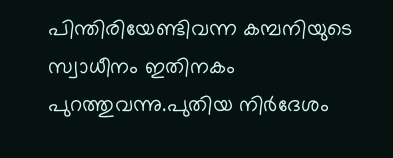പിന്തിരിയേണ്ടിവന്ന കമ്പനിയുടെ സ്വാധീനം ഇതിനകം പുറത്തുവന്നു.പുതിയ നിർദേശം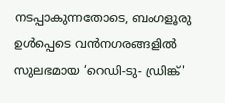നടപ്പാകുന്നതോടെ, ബംഗളൂരു ഉൾപ്പെടെ വൻനഗരങ്ങളിൽ സുലഭമായ ‘റെഡി-ടു- ഡ്രിങ്ക്'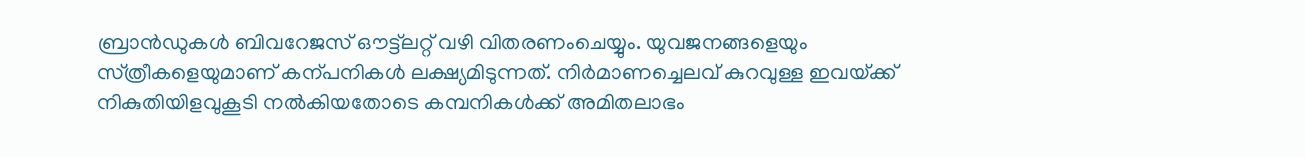ബ്രാൻഡുകൾ ബിവറേജസ്‌ ഒ‍ൗട്ട്‌ലറ്റ്‌ വഴി വിതരണംചെയ്യും. യുവജനങ്ങളെയും സ്‌ത്രീകളെയുമാണ്‌ കന്പനികൾ ലക്ഷ്യമിടുന്നത്‌. നിർമാണച്ചെലവ്‌ കുറവുള്ള ഇവയ്‌ക്ക്‌ നികുതിയിളവുകൂടി നൽകിയതോടെ കമ്പനികൾക്ക്‌ അമിതലാഭം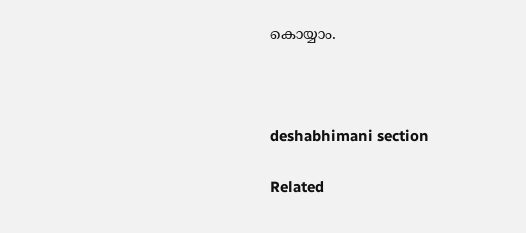കൊയ്യാം.



deshabhimani section

Related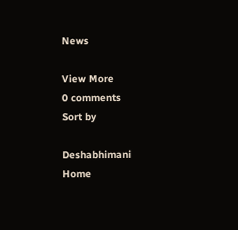News

View More
0 comments
Sort by

Deshabhimani
Home